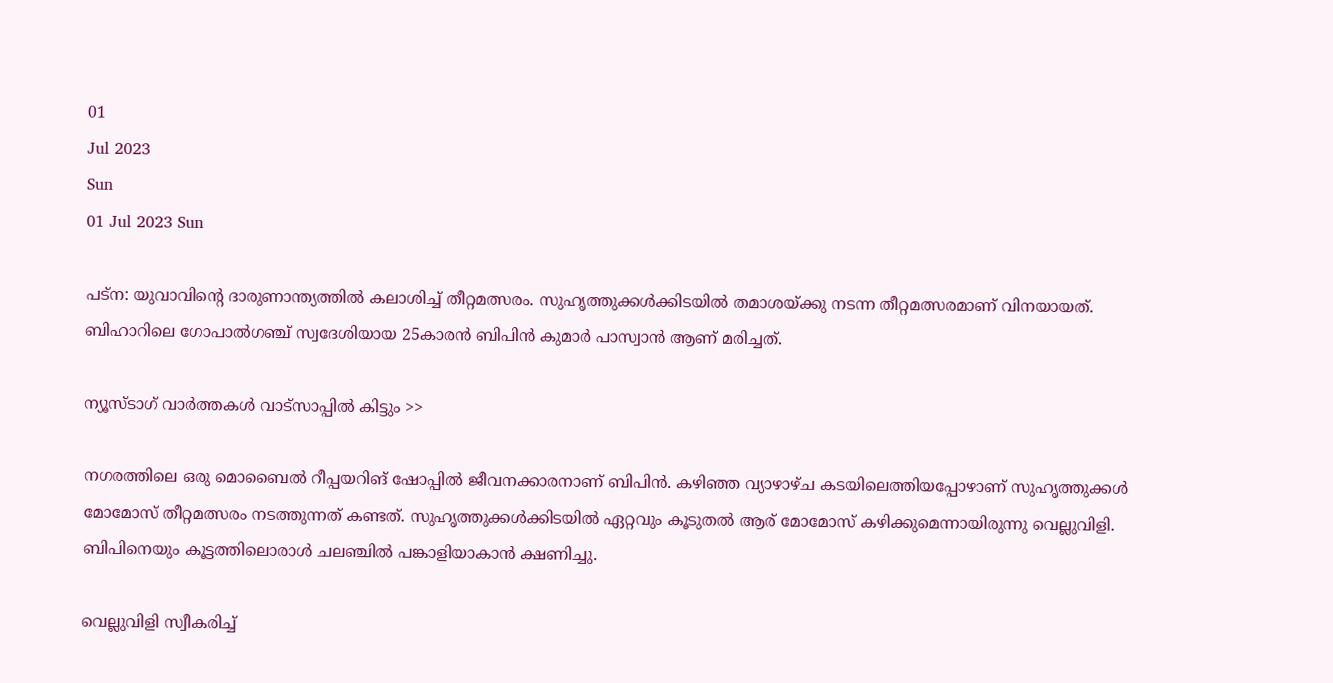01
Jul 2023
Sun
01 Jul 2023 Sun

പട്‌ന: യുവാവിന്റെ ദാരുണാന്ത്യത്തിൽ കലാശിച്ച് തീറ്റമത്സരം. സുഹൃത്തുക്കൾക്കിടയിൽ തമാശയ്ക്കു നടന്ന തീറ്റമത്സരമാണ് വിനയായത്. ബിഹാറിലെ ഗോപാൽഗഞ്ച് സ്വദേശിയായ 25കാരൻ ബിപിൻ കുമാർ പാസ്വാൻ ആണ് മരിച്ചത്.

ന്യൂസ്ടാഗ് വാര്‍ത്തകള്‍ വാട്‌സാപ്പില്‍ കിട്ടും >>

നഗരത്തിലെ ഒരു മൊബൈൽ റീപ്പയറിങ് ഷോപ്പിൽ ജീവനക്കാരനാണ് ബിപിൻ. കഴിഞ്ഞ വ്യാഴാഴ്ച കടയിലെത്തിയപ്പോഴാണ് സുഹൃത്തുക്കൾ മോമോസ് തീറ്റമത്സരം നടത്തുന്നത് കണ്ടത്. സുഹൃത്തുക്കൾക്കിടയിൽ ഏറ്റവും കൂടുതൽ ആര് മോമോസ് കഴിക്കുമെന്നായിരുന്നു വെല്ലുവിളി. ബിപിനെയും കൂട്ടത്തിലൊരാൾ ചലഞ്ചിൽ പങ്കാളിയാകാൻ ക്ഷണിച്ചു.

വെല്ലുവിളി സ്വീകരിച്ച്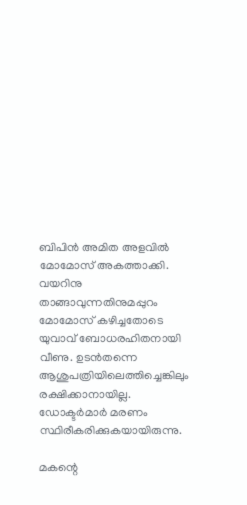ബിപിൻ അമിത അളവിൽ മോമോസ് അകത്താക്കി. വയറിനു താങ്ങാവുന്നതിനുമപ്പുറം മോമോസ് കഴിച്ചതോടെ യുവാവ് ബോധരഹിതനായി വീണു. ഉടൻതന്നെ ആശുപത്രിയിലെത്തിച്ചെങ്കിലും രക്ഷിക്കാനായില്ല. ഡോക്ടർമാർ മരണം സ്ഥിരീകരിക്കുകയായിരുന്നു.

മകന്റെ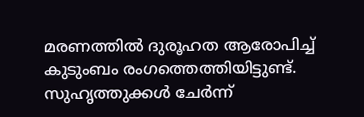മരണത്തിൽ ദുരൂഹത ആരോപിച്ച് കുടുംബം രംഗത്തെത്തിയിട്ടുണ്ട്. സുഹൃത്തുക്കൾ ചേർന്ന്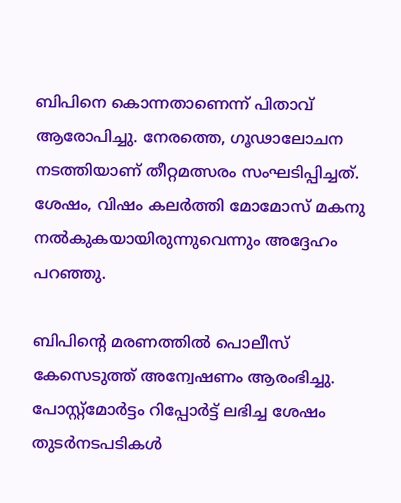ബിപിനെ കൊന്നതാണെന്ന് പിതാവ് ആരോപിച്ചു. നേരത്തെ, ഗൂഢാലോചന നടത്തിയാണ് തീറ്റമത്സരം സംഘടിപ്പിച്ചത്. ശേഷം, വിഷം കലർത്തി മോമോസ് മകനു നൽകുകയായിരുന്നുവെന്നും അദ്ദേഹം പറഞ്ഞു.

ബിപിന്റെ മരണത്തിൽ പൊലീസ് കേസെടുത്ത് അന്വേഷണം ആരംഭിച്ചു. പോസ്റ്റ്‌മോർട്ടം റിപ്പോർട്ട് ലഭിച്ച ശേഷം തുടർനടപടികൾ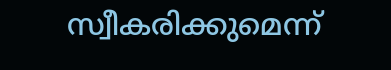സ്വീകരിക്കുമെന്ന്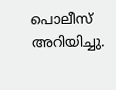പൊലീസ് അറിയിച്ചു.